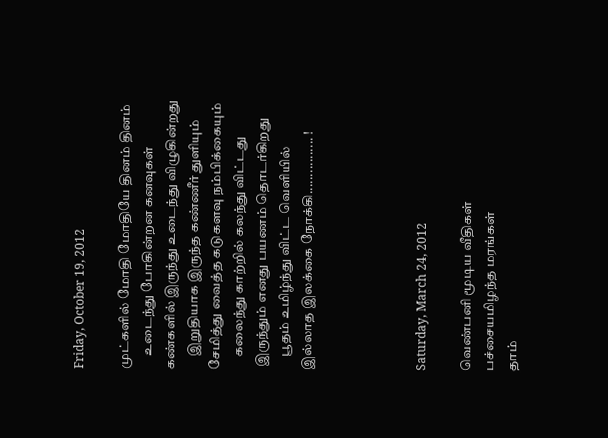Friday, October 19, 2012

முட்களில் மோதி மோதியே தினம் தினம்
     உடைந்து போகின்றன கனவுகள்
கண்களில் இருந்து உடைந்து விழுகின்றது
     இறுதியாக இருந்த கண்ணீர் துளியும்
சேமித்து வைத்த கடுகளவு நம்பிக்கையும்
     கலைந்து காற்றில் கலந்து விட்டது
 இருந்தும் எனது பயணம் தொடர்கிறது
     பூதம் உமிழ்ந்து விட்ட வெளியில்
இல்லாத இலக்கை நோக்கி................ !




Saturday, March 24, 2012

வெண்பனி மூடிய வீதிகள்
பச்சையமிழந்த மரங்கள்
தாம்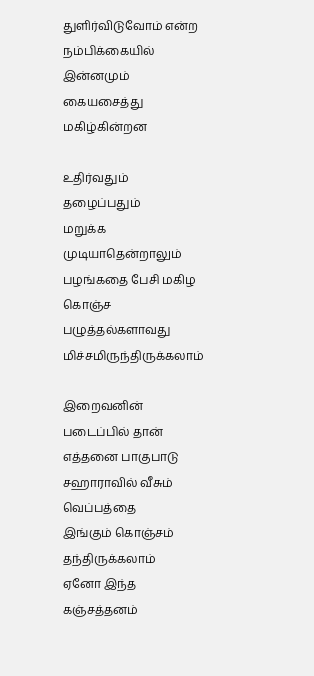துளிர்விடுவோம் என்ற
நம்பிக்கையில் இன்னமும்
கையசைத்து மகிழ்கின்றன

உதிர்வதும் தழைப்பதும்
மறுக்க முடியாதென்றாலும்
பழங்கதை பேசி மகிழ
கொஞ்ச பழுத்தல்களாவது
மிச்சமிருந்திருக்கலாம்

இறைவனின் படைப்பில் தான்
எத்தனை பாகுபாடு
சஹாராவில் வீசும் வெப்பத்தை
இங்கும் கொஞ்சம் தந்திருக்கலாம்
ஏனோ இந்த கஞ்சத்தனம்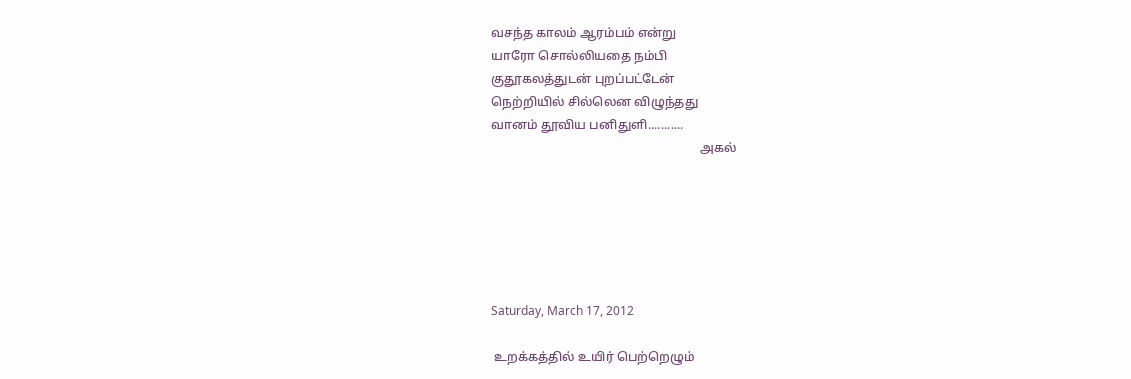வசந்த காலம் ஆரம்பம் என்று
யாரோ சொல்லியதை நம்பி
குதூகலத்துடன் புறப்பட்டேன்
நெற்றியில் சில்லென விழுந்தது
வானம் தூவிய பனிதுளி...........
                                                                   அகல்






Saturday, March 17, 2012

 உறக்கத்தில் உயிர் பெற்றெழும்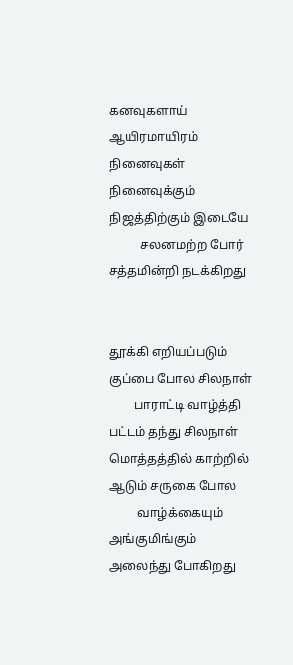கனவுகளாய் ஆயிரமாயிரம் நினைவுகள்
நினைவுக்கும் நிஜத்திற்கும் இடையே
          சலனமற்ற போர் சத்தமின்றி நடக்கிறது


தூக்கி எறியப்படும் குப்பை போல சிலநாள்
        பாராட்டி வாழ்த்தி பட்டம் தந்து சிலநாள்
மொத்தத்தில் காற்றில் ஆடும் சருகை போல
         வாழ்க்கையும் அங்குமிங்கும் அலைந்து போகிறது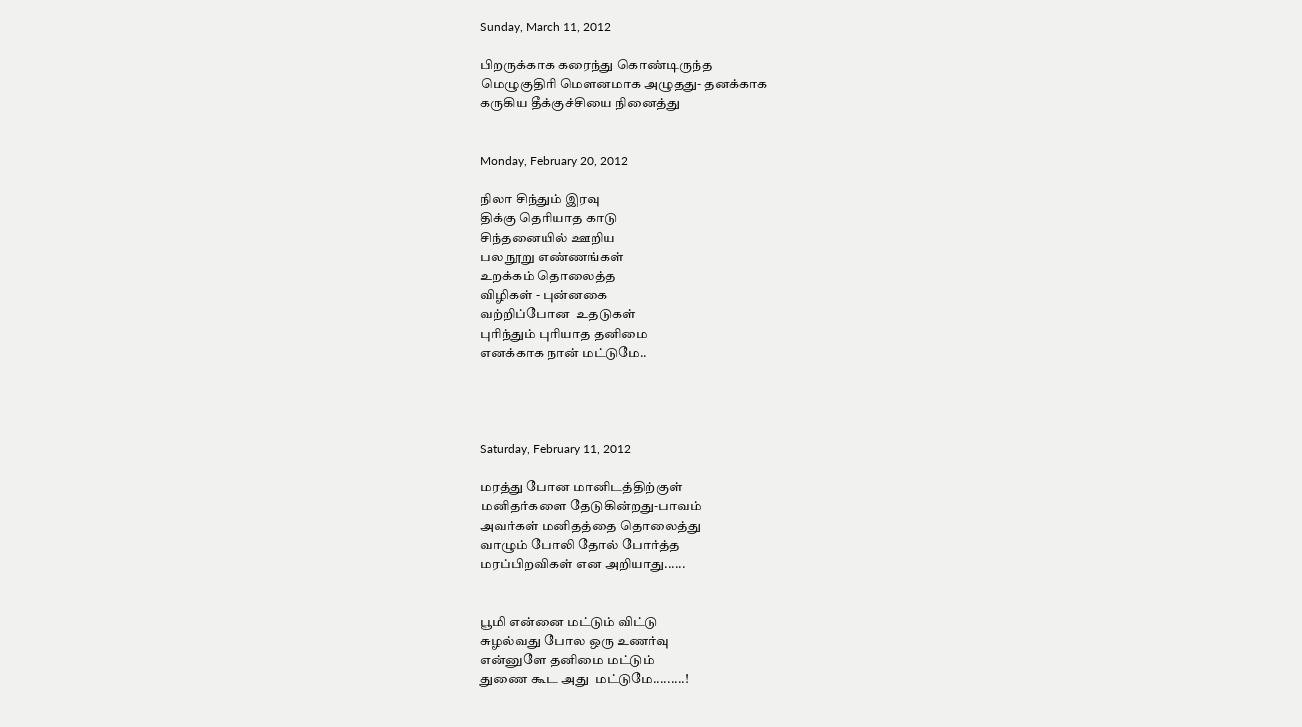Sunday, March 11, 2012

பிறருக்காக கரைந்து கொண்டிருந்த
மெழுகுதிரி மௌனமாக அழுதது- தனக்காக
கருகிய தீக்குச்சியை நினைத்து


Monday, February 20, 2012

நிலா சிந்தும் இரவு
திக்கு தெரியாத காடு
சிந்தனையில் ஊறிய
பல நூறு எண்ணங்கள்
உறக்கம் தொலைத்த
விழிகள் - புன்னகை
வற்றிப்போன  உதடுகள்
புரிந்தும் புரியாத தனிமை
எனக்காக நான் மட்டுமே..




Saturday, February 11, 2012

மரத்து போன மானிடத்திற்குள்
மனிதர்களை தேடுகின்றது-பாவம்
அவர்கள் மனிதத்தை தொலைத்து
வாழும் போலி தோல் போர்த்த
மரப்பிறவிகள் என அறியாது......


பூமி என்னை மட்டும் விட்டு
சுழல்வது போல ஒரு உணர்வு
என்னுளே தனிமை மட்டும்
துணை கூட அது  மட்டுமே.........!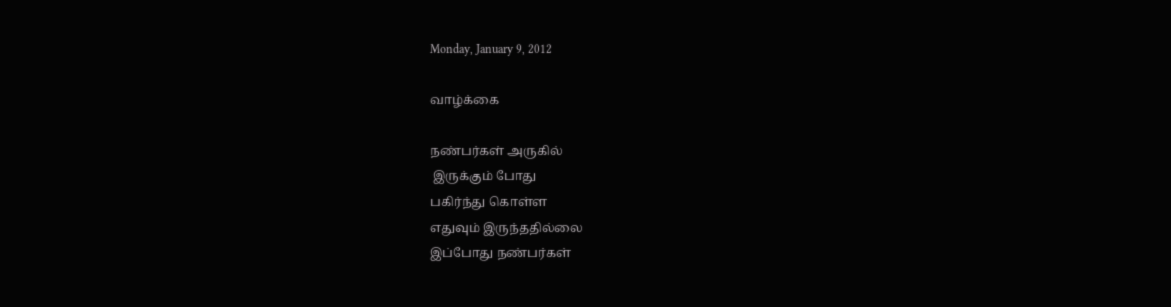Monday, January 9, 2012

வாழ்க்கை

நண்பர்கள் அருகில்
 இருக்கும் போது
பகிர்ந்து கொள்ள
எதுவும் இருந்ததில்லை
இப்போது நண்பர்கள்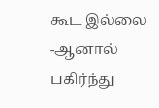கூட இல்லை -ஆனால்
பகிர்ந்து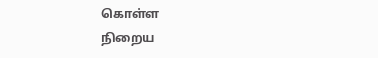கொள்ள
நிறைய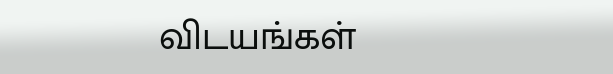விடயங்கள்